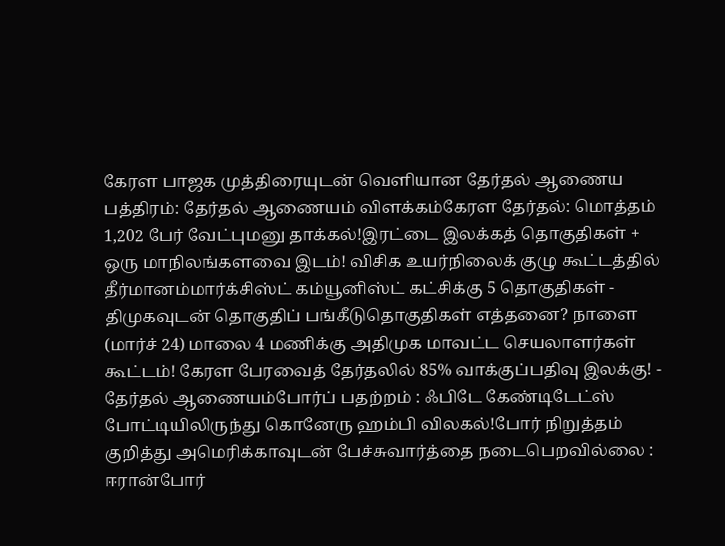கேரள பாஜக முத்திரையுடன் வெளியான தேர்தல் ஆணைய பத்திரம்: தேர்தல் ஆணையம் விளக்கம்கேரள தேர்தல்: மொத்தம் 1,202 பேர் வேட்புமனு தாக்கல்!இரட்டை இலக்கத் தொகுதிகள் + ஒரு மாநிலங்களவை இடம்! விசிக உயர்நிலைக் குழு கூட்டத்தில் தீர்மானம்மார்க்சிஸ்ட் கம்யூனிஸ்ட் கட்சிக்கு 5 தொகுதிகள் - திமுகவுடன் தொகுதிப் பங்கீடுதொகுதிகள் எத்தனை? நாளை (மார்ச் 24) மாலை 4 மணிக்கு அதிமுக மாவட்ட செயலாளர்கள் கூட்டம்! கேரள பேரவைத் தேர்தலில் 85% வாக்குப்பதிவு இலக்கு! - தேர்தல் ஆணையம்போர்ப் பதற்றம் : ஃபிடே கேண்டிடேட்ஸ் போட்டியிலிருந்து கொனேரு ஹம்பி விலகல்!போர் நிறுத்தம் குறித்து அமெரிக்காவுடன் பேச்சுவார்த்தை நடைபெறவில்லை : ஈரான்போர்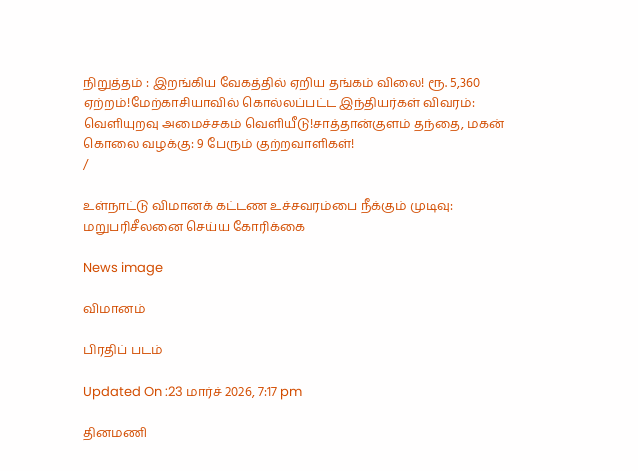நிறுத்தம் : இறங்கிய வேகத்தில் ஏறிய தங்கம் விலை! ரூ. 5,360 ஏற்றம்!மேற்காசியாவில் கொல்லப்பட்ட இந்தியர்கள் விவரம்: வெளியுறவு அமைச்சகம் வெளியீடு!சாத்தான்குளம் தந்தை, மகன் கொலை வழக்கு: 9 பேரும் குற்றவாளிகள்!
/

உள்நாட்டு விமானக் கட்டண உச்சவரம்பை நீக்கும் முடிவு: மறுபரிசீலனை செய்ய கோரிக்கை

News image

விமானம்

பிரதிப் படம்

Updated On :23 மார்ச் 2026, 7:17 pm

தினமணி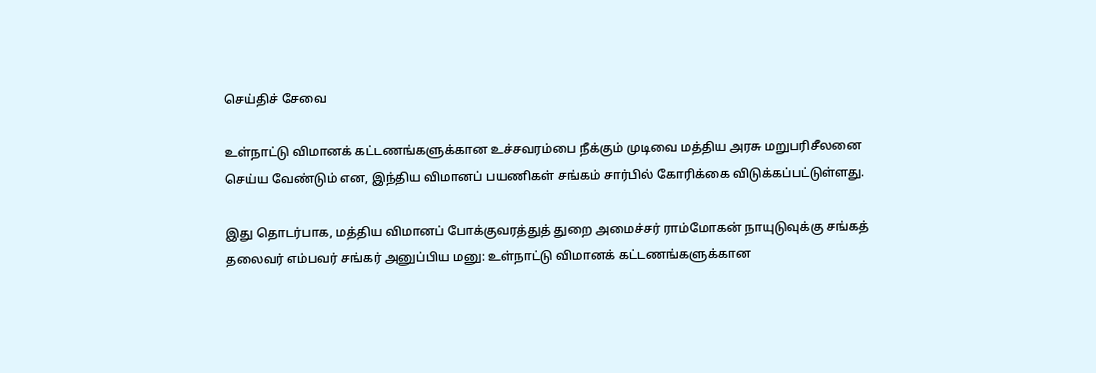செய்திச் சேவை

உள்நாட்டு விமானக் கட்டணங்களுக்கான உச்சவரம்பை நீக்கும் முடிவை மத்திய அரசு மறுபரிசீலனை செய்ய வேண்டும் என, இந்திய விமானப் பயணிகள் சங்கம் சார்பில் கோரிக்கை விடுக்கப்பட்டுள்ளது.

இது தொடர்பாக, மத்திய விமானப் போக்குவரத்துத் துறை அமைச்சர் ராம்மோகன் நாயுடுவுக்கு சங்கத் தலைவர் எம்பவர் சங்கர் அனுப்பிய மனு: உள்நாட்டு விமானக் கட்டணங்களுக்கான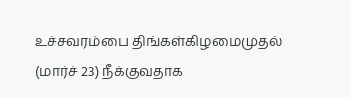உச்சவரம்பை திங்கள்கிழமைமுதல் (மார்ச் 23) நீக்குவதாக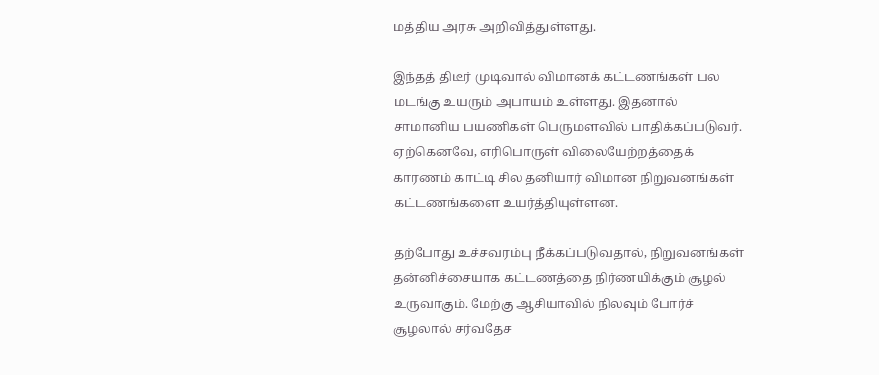மத்திய அரசு அறிவித்துள்ளது.

இந்தத் திடீர் முடிவால் விமானக் கட்டணங்கள் பல மடங்கு உயரும் அபாயம் உள்ளது. இதனால் சாமானிய பயணிகள் பெருமளவில் பாதிக்கப்படுவர். ஏற்கெனவே, எரிபொருள் விலையேற்றத்தைக் காரணம் காட்டி சில தனியார் விமான நிறுவனங்கள் கட்டணங்களை உயர்த்தியுள்ளன.

தற்போது உச்சவரம்பு நீக்கப்படுவதால், நிறுவனங்கள் தன்னிச்சையாக கட்டணத்தை நிர்ணயிக்கும் சூழல் உருவாகும். மேற்கு ஆசியாவில் நிலவும் போர்ச் சூழலால் சர்வதேச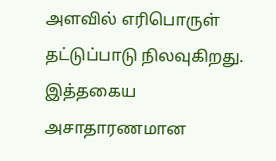அளவில் எரிபொருள் தட்டுப்பாடு நிலவுகிறது. இத்தகைய அசாதாரணமான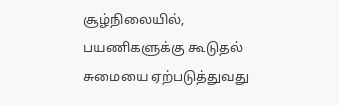சூழ்நிலையில், பயணிகளுக்கு கூடுதல் சுமையை ஏற்படுத்துவது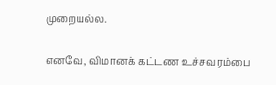முறையல்ல.

எனவே, விமானக் கட்டண உச்சவரம்பை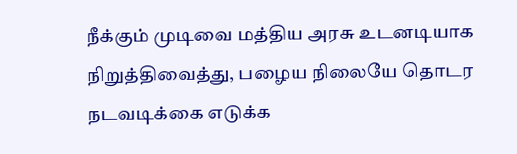நீக்கும் முடிவை மத்திய அரசு உடனடியாக நிறுத்திவைத்து, பழைய நிலையே தொடர நடவடிக்கை எடுக்க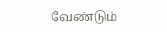வேண்டும்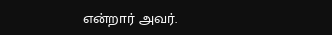என்றார் அவர்.